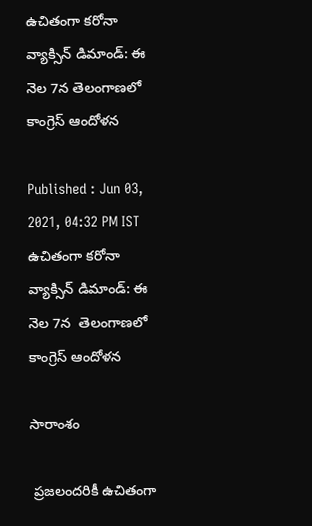ఉచితంగా కరోనా వ్యాక్సిన్ డిమాండ్: ఈ నెల 7న తెలంగాణలో కాంగ్రెస్ ఆందోళన

Published : Jun 03, 2021, 04:32 PM IST
ఉచితంగా కరోనా వ్యాక్సిన్ డిమాండ్: ఈ నెల 7న  తెలంగాణలో కాంగ్రెస్ ఆందోళన

సారాంశం

 ప్రజలందరికీ ఉచితంగా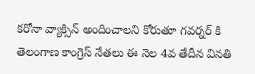కరోనా వ్యాక్సిన్ అందించాలని కోరుతూ గవర్నర్ కి తెలంగాణ కాంగ్రెస్ నేతలు ఈ నెల 4వ తేదీన వినతి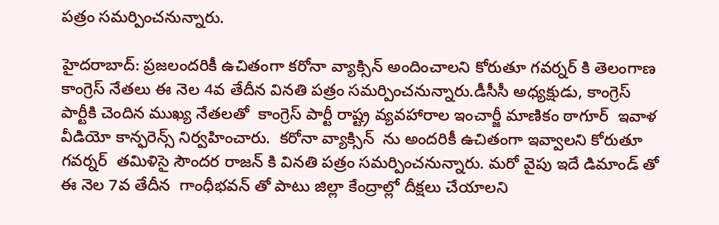పత్రం సమర్పించనున్నారు.

హైదరాబాద్: ప్రజలందరికీ ఉచితంగా కరోనా వ్యాక్సిన్ అందించాలని కోరుతూ గవర్నర్ కి తెలంగాణ కాంగ్రెస్ నేతలు ఈ నెల 4వ తేదీన వినతి పత్రం సమర్పించనున్నారు.డీసీసీ అధ్యక్షుడు, కాంగ్రెస్ పార్టీకి చెందిన ముఖ్య నేతలతో  కాంగ్రెస్ పార్టీ రాష్ట్ర వ్యవహారాల ఇంచార్జీ మాణికం ఠాగూర్  ఇవాళ  వీడియో కాన్ఫరెన్స్ నిర్వహించారు.  కరోనా వ్యాక్సిన్  ను అందరికీ ఉచితంగా ఇవ్వాలని కోరుతూ గవర్నర్  తమిళిసై సౌందర రాజన్ కి వినతి పత్రం సమర్పించనున్నారు. మరో వైపు ఇదే డిమాండ్ తో ఈ నెల 7వ తేదీన  గాంధీభవన్ తో పాటు జిల్లా కేంద్రాల్లో దీక్షలు చేయాలని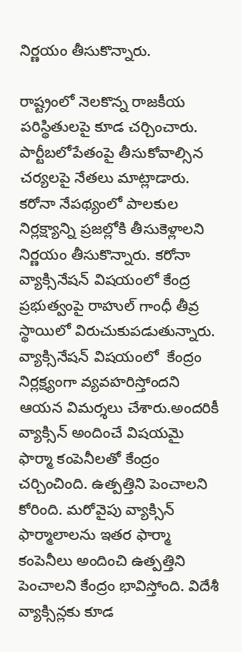నిర్ణయం తీసుకొన్నారు.

రాష్ట్రంలో నెలకొన్న రాజకీయ పరిస్థితులపై కూడ చర్చించారు. పార్టీబలోపేతంపై తీసుకోవాల్సిన చర్యలపై నేతలు మాట్లాడారు. కరోనా నేపథ్యంలో పాలకుల నిర్లక్ష్యాన్ని ప్రజల్లోకి తీసుకెళ్లాలని నిర్ణయం తీసుకొన్నారు. కరోనా వ్యాక్సినేషన్ విషయంలో కేంద్ర ప్రభుత్వంపై రాహుల్ గాంధీ తీవ్ర స్థాయిలో విరుచుకుపడుతున్నారు. వ్యాక్సినేషన్ విషయంలో  కేంద్రం నిర్లక్ష్యంగా వ్యవహరిస్తోందని ఆయన విమర్శలు చేశారు.అందరికీ వ్యాక్సిన్ అందించే విషయమై ఫార్మా కంపెనీలతో కేంద్రం చర్చించింది. ఉత్పత్తిని పెంచాలని కోరింది. మరోవైపు వ్యాక్సిన్  ఫార్మాలాలను ఇతర ఫార్మా కంపెనీలు అందించి ఉత్పత్తిని పెంచాలని కేంద్రం భావిస్తోంది. విదేశీ వ్యాక్సిన్లకు కూడ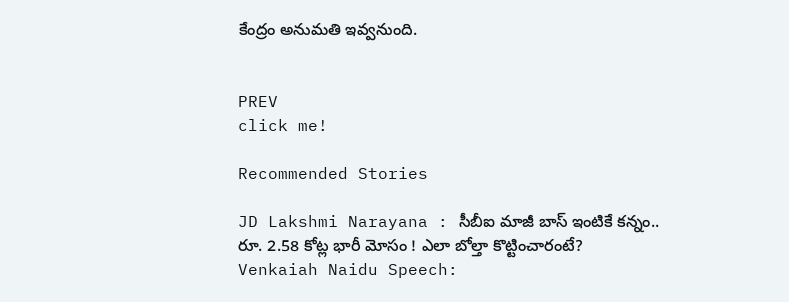కేంద్రం అనుమతి ఇవ్వనుంది.


PREV
click me!

Recommended Stories

JD Lakshmi Narayana : సీబీఐ మాజీ బాస్ ఇంటికే కన్నం.. రూ. 2.58 కోట్ల భారీ మోసం ! ఎలా బోల్తా కొట్టించారంటే?
Venkaiah Naidu Speech: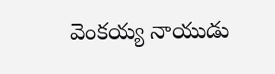వెంకయ్య నాయుడు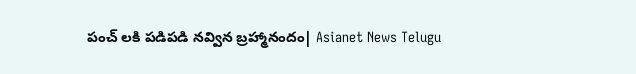పంచ్ లకి పడిపడి నవ్విన బ్రహ్మానందం| Asianet News Telugu